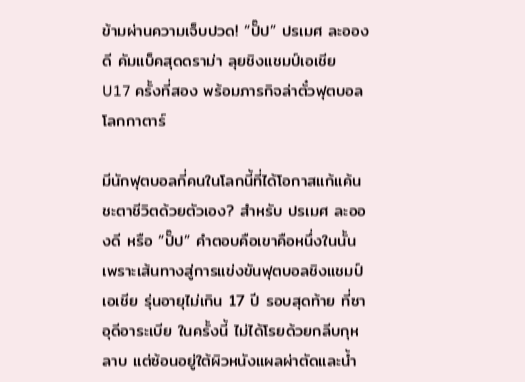ข้ามผ่านความเจ็บปวด! “ปั๊ป” ปรเมศ ละอองดี คัมแบ็คสุดดราม่า ลุยชิงแชมป์เอเชีย U17 ครั้งที่สอง พร้อมภารกิจล่าตั๋วฟุตบอลโลกกาตาร์

มีนักฟุตบอลกี่คนในโลกนี้ที่ได้โอกาสแก้แค้นชะตาชีวิตด้วยตัวเอง? สำหรับ ปรเมศ ละอองดี หรือ “ปั๊ป” คำตอบคือเขาคือหนึ่งในนั้น เพราะเส้นทางสู่การแข่งขันฟุตบอลชิงแชมป์เอเชีย รุ่นอายุไม่เกิน 17 ปี รอบสุดท้าย ที่ซาอุดีอาระเบีย ในครั้งนี้ ไม่ได้โรยด้วยกลีบกุหลาบ แต่ซ้อนอยู่ใต้ผิวหนังแผลผ่าตัดและน้ำ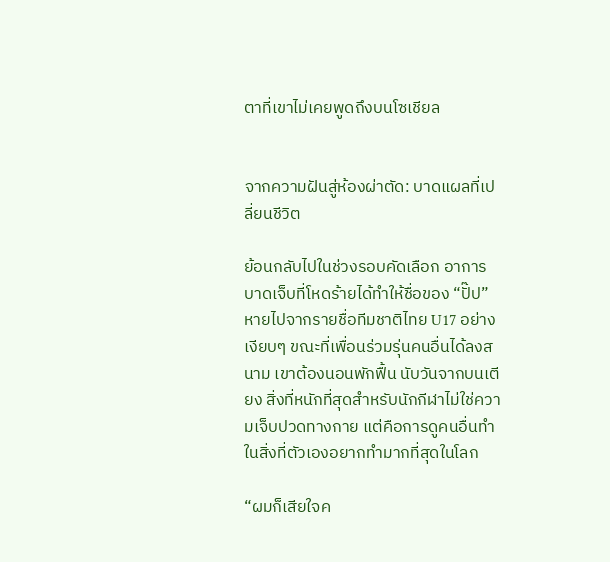ตาที่เขาไม่เคยพูดถึงบนโซเชียล


จากความฝันสู่ห้องผ่าตัด: บาดแผลที่เปลี่ยนชีวิต

ย้อนกลับไปในช่วงรอบคัดเลือก อาการบาดเจ็บที่โหดร้ายได้ทำให้ชื่อของ “ปั๊ป” หายไปจากรายชื่อทีมชาติไทย U17 อย่างเงียบๆ ขณะที่เพื่อนร่วมรุ่นคนอื่นได้ลงสนาม เขาต้องนอนพักฟื้น นับวันจากบนเตียง สิ่งที่หนักที่สุดสำหรับนักกีฬาไม่ใช่ความเจ็บปวดทางกาย แต่คือการดูคนอื่นทำในสิ่งที่ตัวเองอยากทำมากที่สุดในโลก

“ผมก็เสียใจค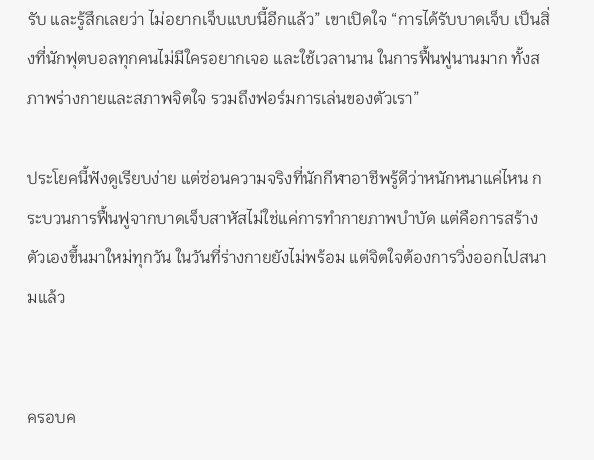รับ และรู้สึกเลยว่า ไม่อยากเจ็บแบบนี้อีกแล้ว” เขาเปิดใจ “การได้รับบาดเจ็บ เป็นสิ่งที่นักฟุตบอลทุกคนไม่มีใครอยากเจอ และใช้เวลานาน ในการฟื้นฟูนานมาก ทั้งสภาพร่างกายและสภาพจิตใจ รวมถึงฟอร์มการเล่นของตัวเรา”

ประโยคนี้ฟังดูเรียบง่าย แต่ซ่อนความจริงที่นักกีฬาอาชีพรู้ดีว่าหนักหนาแค่ไหน กระบวนการฟื้นฟูจากบาดเจ็บสาหัสไม่ใช่แค่การทำกายภาพบำบัด แต่คือการสร้างตัวเองขึ้นมาใหม่ทุกวัน ในวันที่ร่างกายยังไม่พร้อม แต่จิตใจต้องการวิ่งออกไปสนามแล้ว


ครอบค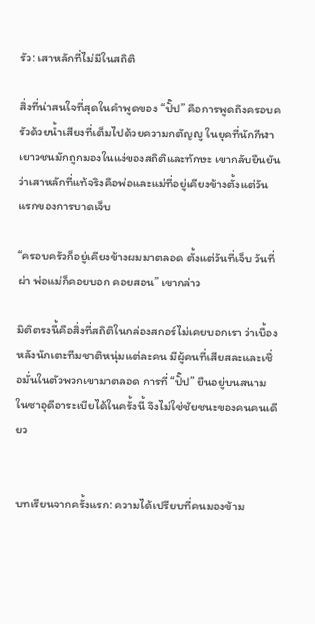รัว: เสาหลักที่ไม่มีในสถิติ

สิ่งที่น่าสนใจที่สุดในคำพูดของ “ปั๊ป” คือการพูดถึงครอบครัวด้วยน้ำเสียงที่เต็มไปด้วยความกตัญญู ในยุคที่นักกีฬาเยาวชนมักถูกมองในแง่ของสถิติและทักษะ เขากลับยืนยันว่าเสาหลักที่แท้จริงคือพ่อและแม่ที่อยู่เคียงข้างตั้งแต่วันแรกของการบาดเจ็บ

“ครอบครัวก็อยู่เคียงข้างผมมาตลอด ตั้งแต่วันที่เจ็บ วันที่ผ่า พ่อแม่ก็คอยบอก คอยสอน” เขากล่าว

มิติตรงนี้คือสิ่งที่สถิติในกล่องสกอร์ไม่เคยบอกเรา ว่าเบื้องหลังนักเตะทีมชาติหนุ่มแต่ละคน มีผู้คนที่เสียสละและเชื่อมั่นในตัวพวกเขามาตลอด การที่ “ปั๊ป” ยืนอยู่บนสนามในซาอุดีอาระเบียได้ในครั้งนี้ จึงไม่ใช่ชัยชนะของคนคนเดียว


บทเรียนจากครั้งแรก: ความได้เปรียบที่คนมองข้าม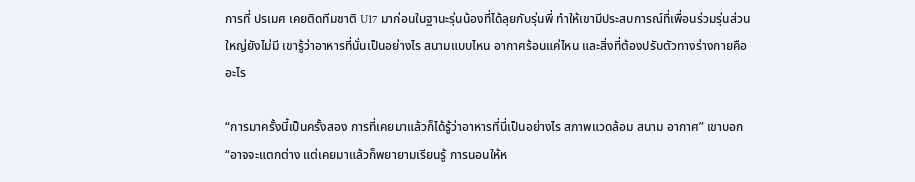การที่ ปรเมศ เคยติดทีมชาติ U17 มาก่อนในฐานะรุ่นน้องที่ได้ลุยกับรุ่นพี่ ทำให้เขามีประสบการณ์ที่เพื่อนร่วมรุ่นส่วนใหญ่ยังไม่มี เขารู้ว่าอาหารที่นั่นเป็นอย่างไร สนามแบบไหน อากาศร้อนแค่ไหน และสิ่งที่ต้องปรับตัวทางร่างกายคืออะไร

“การมาครั้งนี้เป็นครั้งสอง การที่เคยมาแล้วก็ได้รู้ว่าอาหารที่นี่เป็นอย่างไร สภาพแวดล้อม สนาม อากาศ” เขาบอก “อาจจะแตกต่าง แต่เคยมาแล้วก็พยายามเรียนรู้ การนอนให้ห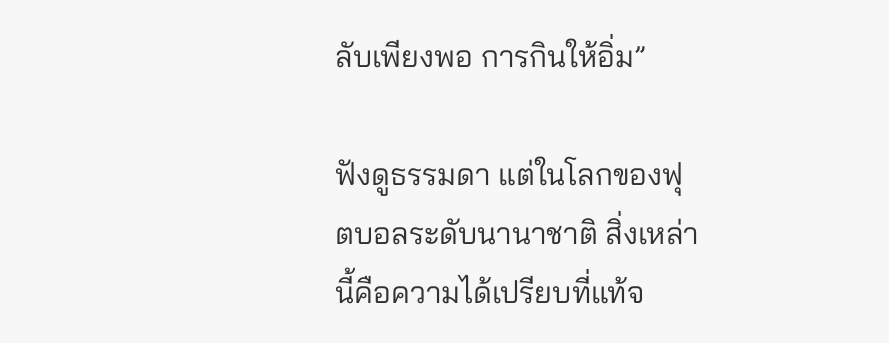ลับเพียงพอ การกินให้อิ่ม”

ฟังดูธรรมดา แต่ในโลกของฟุตบอลระดับนานาชาติ สิ่งเหล่านี้คือความได้เปรียบที่แท้จ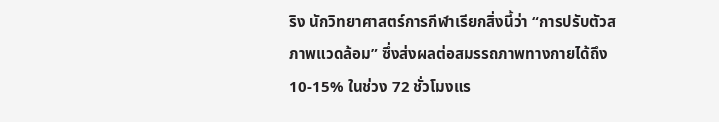ริง นักวิทยาศาสตร์การกีฬาเรียกสิ่งนี้ว่า “การปรับตัวสภาพแวดล้อม” ซึ่งส่งผลต่อสมรรถภาพทางกายได้ถึง 10-15% ในช่วง 72 ชั่วโมงแร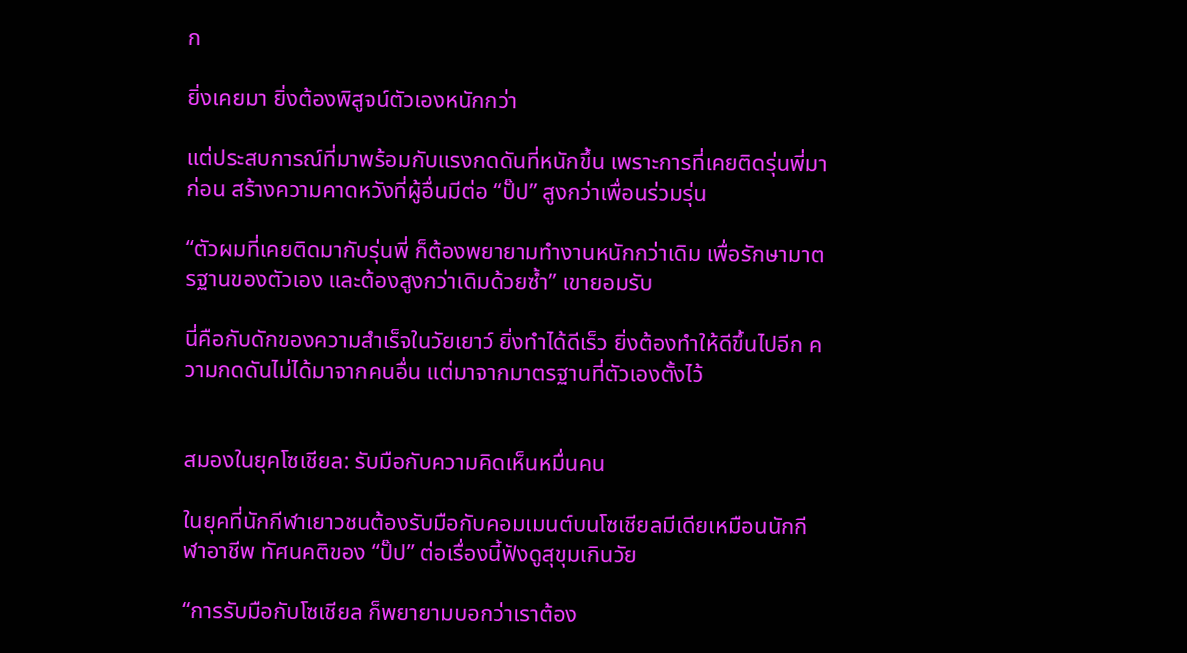ก

ยิ่งเคยมา ยิ่งต้องพิสูจน์ตัวเองหนักกว่า

แต่ประสบการณ์ที่มาพร้อมกับแรงกดดันที่หนักขึ้น เพราะการที่เคยติดรุ่นพี่มาก่อน สร้างความคาดหวังที่ผู้อื่นมีต่อ “ปั๊ป” สูงกว่าเพื่อนร่วมรุ่น

“ตัวผมที่เคยติดมากับรุ่นพี่ ก็ต้องพยายามทำงานหนักกว่าเดิม เพื่อรักษามาตรฐานของตัวเอง และต้องสูงกว่าเดิมด้วยซ้ำ” เขายอมรับ

นี่คือกับดักของความสำเร็จในวัยเยาว์ ยิ่งทำได้ดีเร็ว ยิ่งต้องทำให้ดีขึ้นไปอีก ความกดดันไม่ได้มาจากคนอื่น แต่มาจากมาตรฐานที่ตัวเองตั้งไว้


สมองในยุคโซเชียล: รับมือกับความคิดเห็นหมื่นคน

ในยุคที่นักกีฬาเยาวชนต้องรับมือกับคอมเมนต์บนโซเชียลมีเดียเหมือนนักกีฬาอาชีพ ทัศนคติของ “ปั๊ป” ต่อเรื่องนี้ฟังดูสุขุมเกินวัย

“การรับมือกับโซเชียล ก็พยายามบอกว่าเราต้อง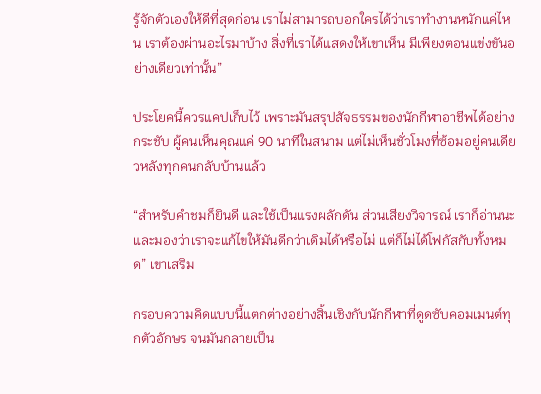รู้จักตัวเองให้ดีที่สุดก่อน เราไม่สามารถบอกใครได้ว่าเราทำงานหนักแค่ไหน เราต้องผ่านอะไรมาบ้าง สิ่งที่เราได้แสดงให้เขาเห็น มีเพียงตอนแข่งขันอย่างเดียวเท่านั้น”

ประโยคนี้ควรแคปเก็บไว้ เพราะมันสรุปสัจธรรมของนักกีฬาอาชีพได้อย่างกระชับ ผู้คนเห็นคุณแค่ 90 นาทีในสนาม แต่ไม่เห็นชั่วโมงที่ซ้อมอยู่คนเดียวหลังทุกคนกลับบ้านแล้ว

“สำหรับคำชมก็ยินดี และใช้เป็นแรงผลักดัน ส่วนเสียงวิจารณ์ เราก็อ่านนะ และมองว่าเราจะแก้ไขให้มันดีกว่าเดิมได้หรือไม่ แต่ก็ไม่ได้โฟกัสกับทั้งหมด” เขาเสริม

กรอบความคิดแบบนี้แตกต่างอย่างสิ้นเชิงกับนักกีฬาที่ดูดซับคอมเมนต์ทุกตัวอักษร จนมันกลายเป็น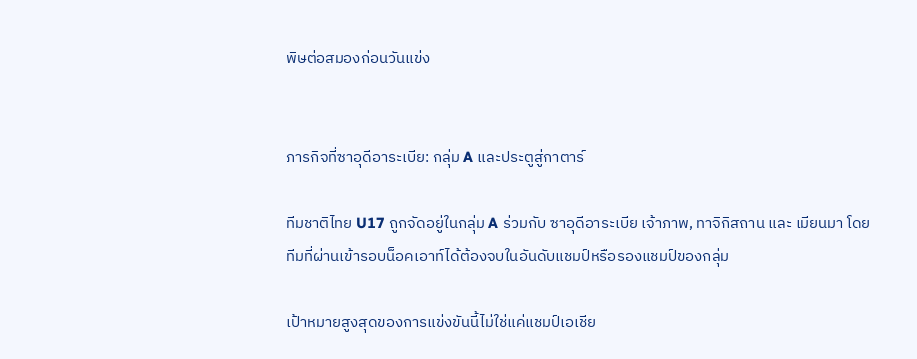พิษต่อสมองก่อนวันแข่ง


ภารกิจที่ซาอุดีอาระเบีย: กลุ่ม A และประตูสู่กาตาร์

ทีมชาติไทย U17 ถูกจัดอยู่ในกลุ่ม A ร่วมกับ ซาอุดีอาระเบีย เจ้าภาพ, ทาจิกิสถาน และ เมียนมา โดยทีมที่ผ่านเข้ารอบน็อคเอาท์ได้ต้องจบในอันดับแชมป์หรือรองแชมป์ของกลุ่ม

เป้าหมายสูงสุดของการแข่งขันนี้ไม่ใช่แค่แชมป์เอเชีย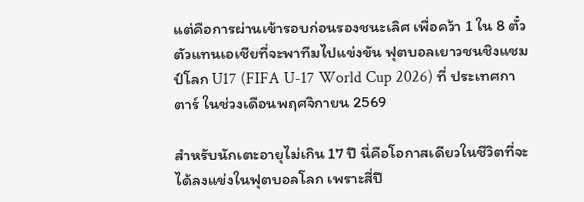แต่คือการผ่านเข้ารอบก่อนรองชนะเลิศ เพื่อคว้า 1 ใน 8 ตั๋วตัวแทนเอเชียที่จะพาทีมไปแข่งขัน ฟุตบอลเยาวชนชิงแชมป์โลก U17 (FIFA U-17 World Cup 2026) ที่ ประเทศกาตาร์ ในช่วงเดือนพฤศจิกายน 2569

สำหรับนักเตะอายุไม่เกิน 17 ปี นี่คือโอกาสเดียวในชีวิตที่จะได้ลงแข่งในฟุตบอลโลก เพราะสี่ปี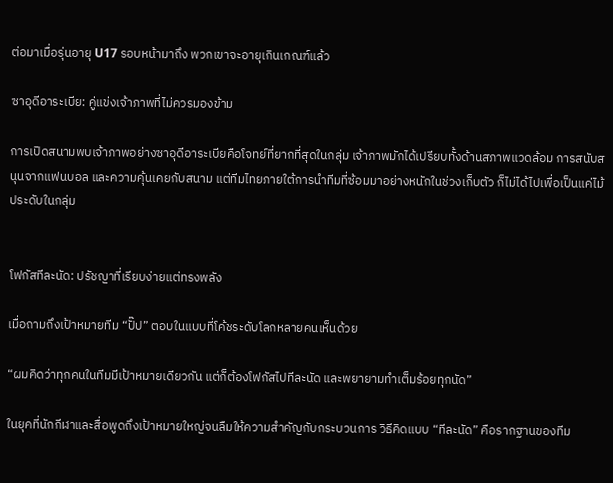ต่อมาเมื่อรุ่นอายุ U17 รอบหน้ามาถึง พวกเขาจะอายุเกินเกณฑ์แล้ว

ซาอุดีอาระเบีย: คู่แข่งเจ้าภาพที่ไม่ควรมองข้าม

การเปิดสนามพบเจ้าภาพอย่างซาอุดีอาระเบียคือโจทย์ที่ยากที่สุดในกลุ่ม เจ้าภาพมักได้เปรียบทั้งด้านสภาพแวดล้อม การสนับสนุนจากแฟนบอล และความคุ้นเคยกับสนาม แต่ทีมไทยภายใต้การนำทีมที่ซ้อมมาอย่างหนักในช่วงเก็บตัว ก็ไม่ได้ไปเพื่อเป็นแค่ไม้ประดับในกลุ่ม


โฟกัสทีละนัด: ปรัชญาที่เรียบง่ายแต่ทรงพลัง

เมื่อถามถึงเป้าหมายทีม “ปั๊ป” ตอบในแบบที่โค้ชระดับโลกหลายคนเห็นด้วย

“ผมคิดว่าทุกคนในทีมมีเป้าหมายเดียวกัน แต่ก็ต้องโฟกัสไปทีละนัด และพยายามทำเต็มร้อยทุกนัด”

ในยุคที่นักกีฬาและสื่อพูดถึงเป้าหมายใหญ่จนลืมให้ความสำคัญกับกระบวนการ วิธีคิดแบบ “ทีละนัด” คือรากฐานของทีม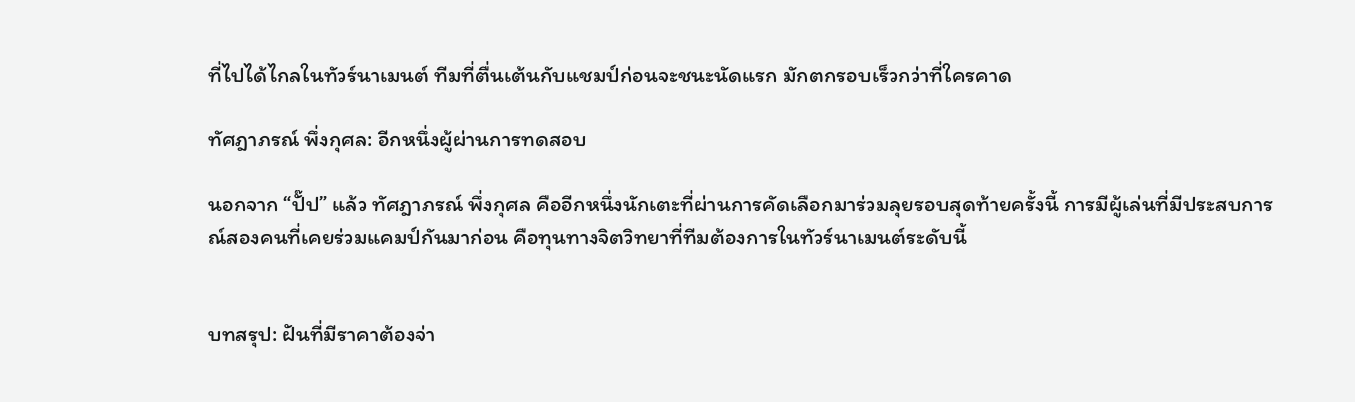ที่ไปได้ไกลในทัวร์นาเมนต์ ทีมที่ตื่นเต้นกับแชมป์ก่อนจะชนะนัดแรก มักตกรอบเร็วกว่าที่ใครคาด

ทัศฎาภรณ์ พึ่งกุศล: อีกหนึ่งผู้ผ่านการทดสอบ

นอกจาก “ปั๊ป” แล้ว ทัศฎาภรณ์ พึ่งกุศล คืออีกหนึ่งนักเตะที่ผ่านการคัดเลือกมาร่วมลุยรอบสุดท้ายครั้งนี้ การมีผู้เล่นที่มีประสบการณ์สองคนที่เคยร่วมแคมป์กันมาก่อน คือทุนทางจิตวิทยาที่ทีมต้องการในทัวร์นาเมนต์ระดับนี้


บทสรุป: ฝันที่มีราคาต้องจ่า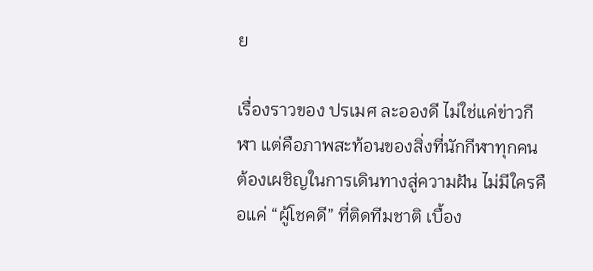ย

เรื่องราวของ ปรเมศ ละอองดี ไม่ใช่แค่ข่าวกีฬา แต่คือภาพสะท้อนของสิ่งที่นักกีฬาทุกคนต้องเผชิญในการเดินทางสู่ความฝัน ไม่มีใครคือแค่ “ผู้โชคดี” ที่ติดทีมชาติ เบื้อง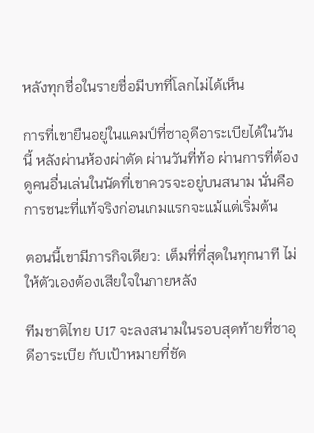หลังทุกชื่อในรายชื่อมีบทที่โลกไม่ได้เห็น

การที่เขายืนอยู่ในแคมป์ที่ซาอุดีอาระเบียได้ในวันนี้ หลังผ่านห้องผ่าตัด ผ่านวันที่ท้อ ผ่านการที่ต้องดูคนอื่นเล่นในนัดที่เขาควรจะอยู่บนสนาม นั่นคือการชนะที่แท้จริงก่อนเกมแรกจะแม้แต่เริ่มต้น

ตอนนี้เขามีภารกิจเดียว: เต็มที่ที่สุดในทุกนาที ไม่ให้ตัวเองต้องเสียใจในภายหลัง

ทีมชาติไทย U17 จะลงสนามในรอบสุดท้ายที่ซาอุดีอาระเบีย กับเป้าหมายที่ชัด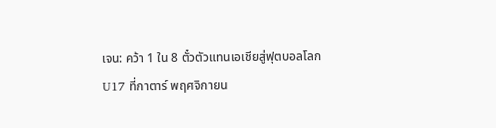เจน: คว้า 1 ใน 8 ตั๋วตัวแทนเอเชียสู่ฟุตบอลโลก U17 ที่กาตาร์ พฤศจิกายน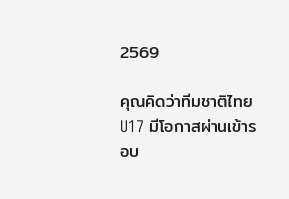2569

คุณคิดว่าทีมชาติไทย U17 มีโอกาสผ่านเข้ารอบ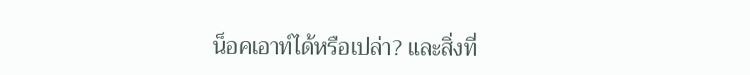น็อคเอาท์ได้หรือเปล่า? และสิ่งที่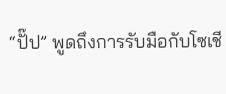“ปั๊ป” พูดถึงการรับมือกับโซเชี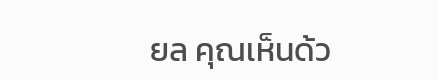ยล คุณเห็นด้ว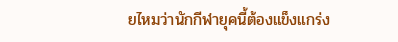ยไหมว่านักกีฬายุคนี้ต้องแข็งแกร่ง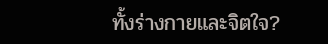ทั้งร่างกายและจิตใจ?